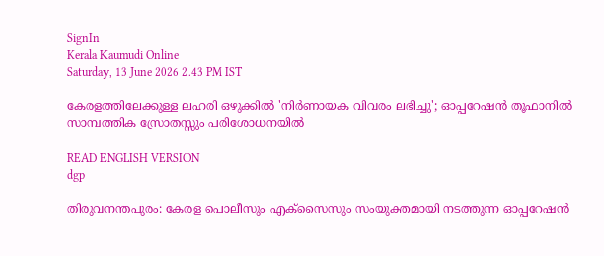SignIn
Kerala Kaumudi Online
Saturday, 13 June 2026 2.43 PM IST

കേരളത്തിലേക്കുള്ള ലഹരി ഒഴുക്കില്‍ 'നിര്‍ണായക വിവരം ലഭിച്ചു'; ഓപ്പറേഷന്‍ തൂഫാനില്‍ സാമ്പത്തിക സ്രോതസ്സും പരിശോധനയില്‍

READ ENGLISH VERSION
dgp

തിരുവനന്തപുരം: കേരള പൊലീസും എക്‌സൈസും സംയുക്തമായി നടത്തുന്ന ഓപ്പറേഷന്‍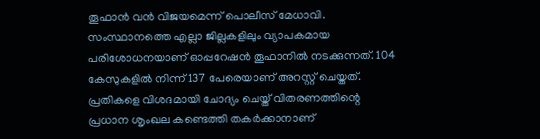തൂഫാന്‍ വന്‍ വിജയമെന്ന് പൊലീസ് മേധാവി. സംസ്ഥാനത്തെ എല്ലാ ജില്ലകളിലും വ്യാപകമായ പരിശോധനയാണ് ഓപ്പറേഷന്‍ തൂഫാനില്‍ നടക്കുന്നത്. 104 കേസുകളില്‍ നിന്ന് 137 പേരെയാണ് അറസ്റ്റ് ചെയ്തത്. പ്രതികളെ വിശദമായി ചോദ്യം ചെയ്ത് വിതരണത്തിന്റെ പ്രധാന ശൃംഖല കണ്ടെത്തി തകര്‍ക്കാനാണ്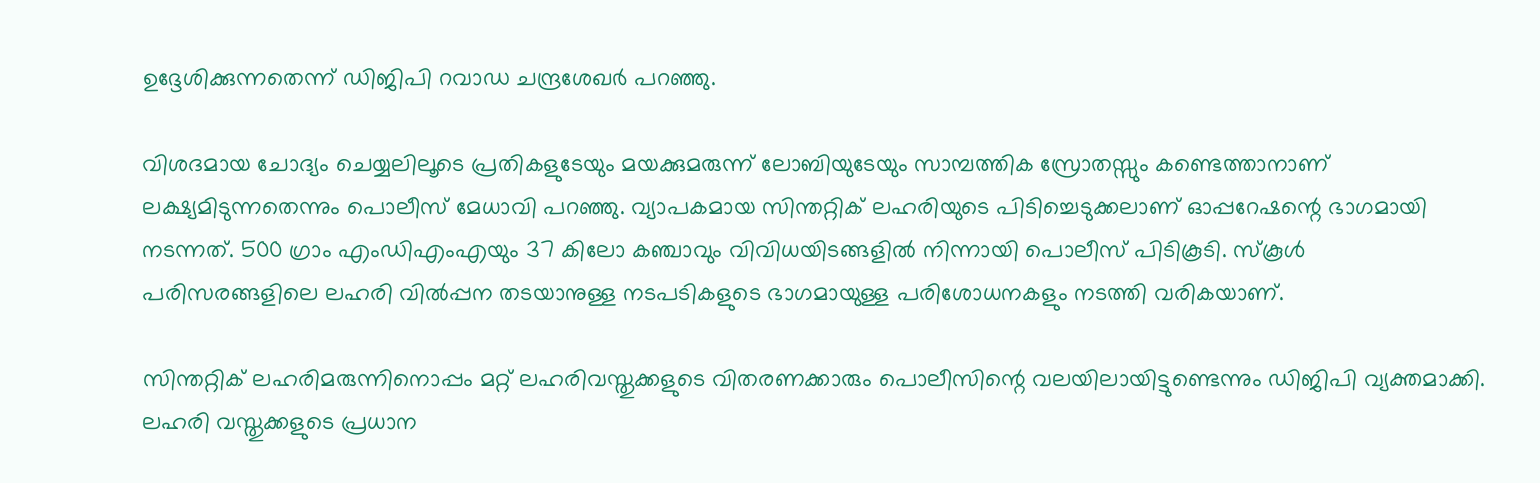ഉദ്ദേശിക്കുന്നതെന്ന് ഡിജിപി റവാഡ ചന്ദ്രശേഖര്‍ പറഞ്ഞു.

വിശദമായ ചോദ്യം ചെയ്യലിലൂടെ പ്രതികളുടേയും മയക്കുമരുന്ന് ലോബിയുടേയും സാമ്പത്തിക സ്രോതസ്സും കണ്ടെത്താനാണ് ലക്ഷ്യമിടുന്നതെന്നും പൊലീസ് മേധാവി പറഞ്ഞു. വ്യാപകമായ സിന്തറ്റിക് ലഹരിയുടെ പിടിച്ചെടുക്കലാണ് ഓപ്പറേഷന്റെ ഭാഗമായി നടന്നത്. 500 ഗ്രാം എംഡിഎംഎയും 37 കിലോ കഞ്ചാവും വിവിധയിടങ്ങളില്‍ നിന്നായി പൊലീസ് പിടികൂടി. സ്‌കൂള്‍ പരിസരങ്ങളിലെ ലഹരി വില്‍പ്പന തടയാനുള്ള നടപടികളുടെ ഭാഗമായുള്ള പരിശോധനകളും നടത്തി വരികയാണ്.

സിന്തറ്റിക് ലഹരിമരുന്നിനൊപ്പം മറ്റ് ലഹരിവസ്തുക്കളുടെ വിതരണക്കാരും പൊലീസിന്റെ വലയിലായിട്ടുണ്ടെന്നും ഡിജിപി വ്യക്തമാക്കി. ലഹരി വസ്തുക്കളുടെ പ്രധാന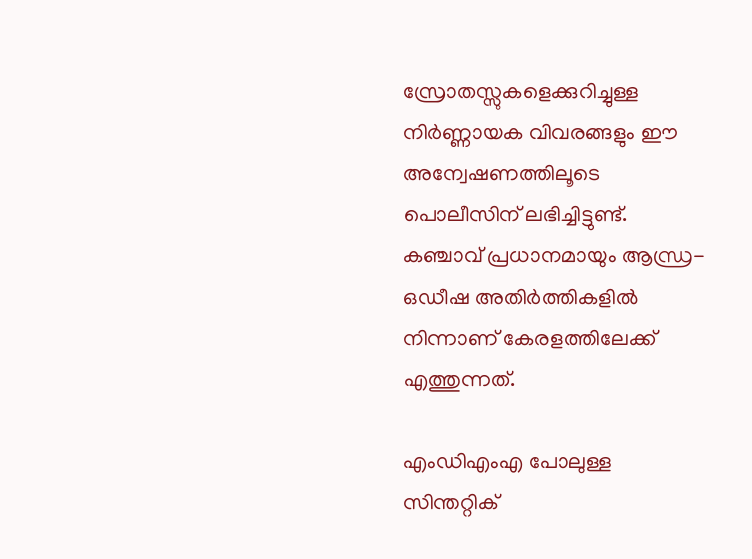സ്രോതസ്സുകളെക്കുറിച്ചുള്ള നിര്‍ണ്ണായക വിവരങ്ങളും ഈ അന്വേഷണത്തിലൂടെ പൊലീസിന് ലഭിച്ചിട്ടുണ്ട്. കഞ്ചാവ് പ്രധാനമായും ആന്ധ്ര-ഒഡീഷ അതിര്‍ത്തികളില്‍ നിന്നാണ് കേരളത്തിലേക്ക് എത്തുന്നത്.

എംഡിഎംഎ പോലുള്ള സിന്തറ്റിക്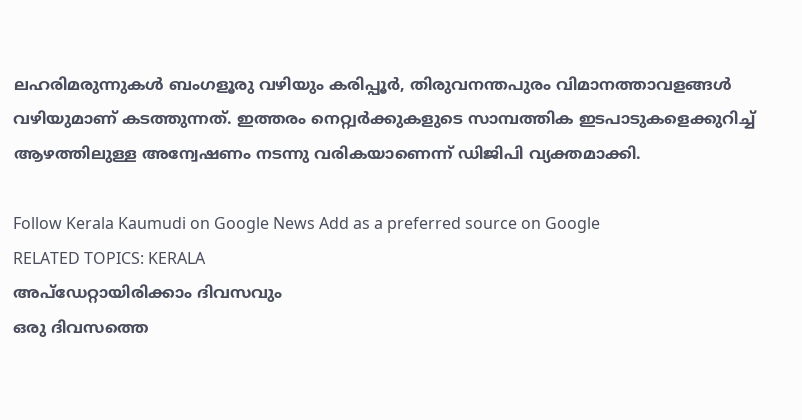ലഹരിമരുന്നുകള്‍ ബംഗളൂരു വഴിയും കരിപ്പൂര്‍, തിരുവനന്തപുരം വിമാനത്താവളങ്ങള്‍ വഴിയുമാണ് കടത്തുന്നത്. ഇത്തരം നെറ്റ്വര്‍ക്കുകളുടെ സാമ്പത്തിക ഇടപാടുകളെക്കുറിച്ച് ആഴത്തിലുള്ള അന്വേഷണം നടന്നു വരികയാണെന്ന് ഡിജിപി വ്യക്തമാക്കി.

Follow Kerala Kaumudi on Google News Add as a preferred source on Google
RELATED TOPICS: KERALA
അപ്ഡേറ്റായിരിക്കാം ദിവസവും
ഒരു ദിവസത്തെ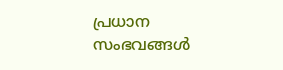പ്രധാന സംഭവങ്ങൾ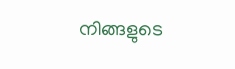നിങ്ങളുടെ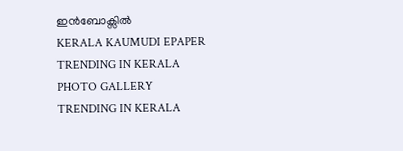ഇൻബോക്സിൽ
KERALA KAUMUDI EPAPER
TRENDING IN KERALA
PHOTO GALLERY
TRENDING IN KERALA